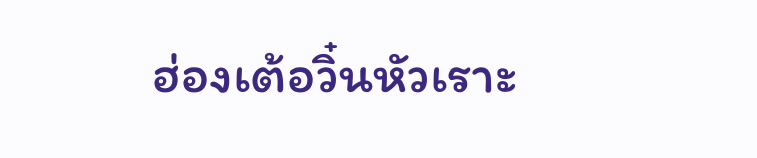ฮ่องเต้อวิ๋นหัวเราะ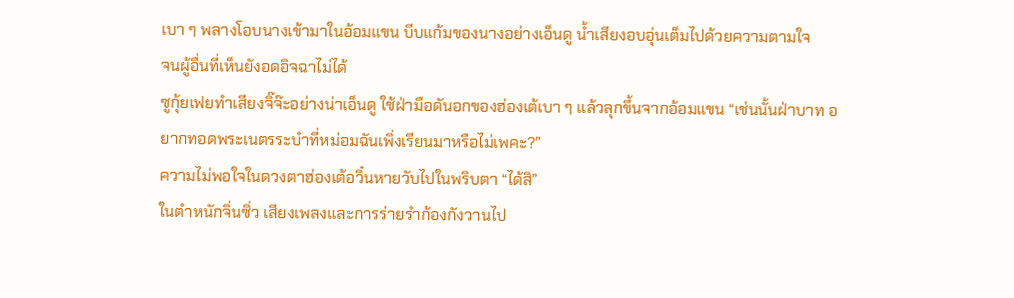เบา ๆ พลางโอบนางเข้ามาในอ้อมแขน บีบแก้มของนางอย่างเอ็นดู น้ำเสียงอบอุ่นเต็มไปด้วยความตามใจ
จนผู้อื่นที่เห็นยังอดอิจฉาไม่ได้
ซูกุ้ยเฟยทำเสียงจิ๊จ๊ะอย่างน่าเอ็นดู ใช้ฝ่ามือดันอกของฮ่องเต้เบา ๆ แล้วลุกขึ้นจากอ้อมแขน “เช่นนั้นฝ่าบาท อยากทอดพระเนตรระบำที่หม่อมฉันเพิ่งเรียนมาหรือไม่เพคะ?”
ความไม่พอใจในดวงตาฮ่องเต้อวิ๋นหายวับไปในพริบตา “ได้สิ”
ในตำหนักจิ่นซิ่ว เสียงเพลงและการร่ายรำก้องกังวานไป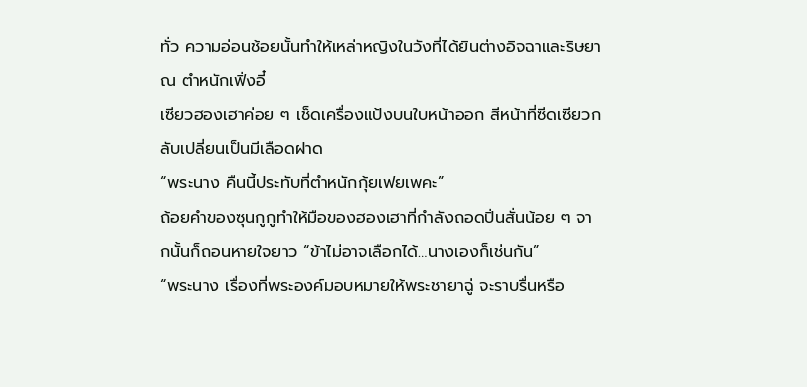ทั่ว ความอ่อนช้อยนั้นทำให้เหล่าหญิงในวังที่ได้ยินต่างอิจฉาและริษยา
ณ ตำหนักเฟิ่งอี๋
เซียวฮองเฮาค่อย ๆ เช็ดเครื่องแป้งบนใบหน้าออก สีหน้าที่ซีดเซียวกลับเปลี่ยนเป็นมีเลือดฝาด
“พระนาง คืนนี้ประทับที่ตำหนักกุ้ยเฟยเพคะ”
ถ้อยคำของซุนกูกูทำให้มือของฮองเฮาที่กำลังถอดปิ่นสั่นน้อย ๆ จากนั้นก็ถอนหายใจยาว “ข้าไม่อาจเลือกได้…นางเองก็เช่นกัน”
“พระนาง เรื่องที่พระองค์มอบหมายให้พระชายาฉู่ จะราบรื่นหรือ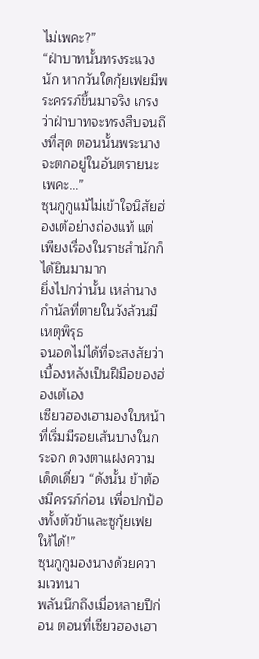ไม่เพคะ?”
“ฝ่าบาทนั้นทรงระแวงนัก หากวันใดกุ้ยเฟยมีพระครรภ์ขึ้นมาจริง เกรงว่าฝ่าบาทจะทรงสืบจนถึงที่สุด ตอนนั้นพระนางจะตกอยู่ในอันตรายนะเพคะ…”
ซุนกูกูแม้ไม่เข้าใจนิสัยฮ่องเต้อย่างถ่องแท้ แต่เพียงเรื่องในราชสำนักก็ได้ยินมามาก
ยิ่งไปกว่านั้น เหล่านางกำนัลที่ตายในวังล้วนมีเหตุพิรุธ
จนอดไม่ได้ที่จะสงสัยว่าเบื้องหลังเป็นฝีมือของฮ่องเต้เอง
เซียวฮองเฮามองใบหน้าที่เริ่มมีรอยเส้นบางในกระจก ดวงตาแฝงความเด็ดเดี่ยว “ดังนั้น ข้าต้องมีครรภ์ก่อน เพื่อปกป้องทั้งตัวข้าและซูกุ้ยเฟยให้ได้!”
ซุนกูกูมองนางด้วยความเวทนา
พลันนึกถึงเมื่อหลายปีก่อน ตอนที่เซียวฮองเฮา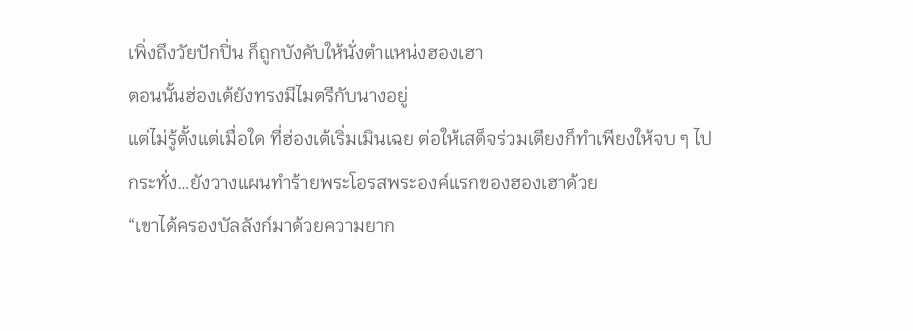เพิ่งถึงวัยปักปิ่น ก็ถูกบังคับให้นั่งตำแหน่งฮองเฮา
ตอนนั้นฮ่องเต้ยังทรงมีไมตรีกับนางอยู่
แต่ไม่รู้ตั้งแต่เมื่อใด ที่ฮ่องเต้เริ่มเมินเฉย ต่อให้เสด็จร่วมเตียงก็ทำเพียงให้จบ ๆ ไป
กระทั่ง…ยังวางแผนทำร้ายพระโอรสพระองค์แรกของฮองเฮาด้วย
“เขาได้ครองบัลลังก์มาด้วยความยาก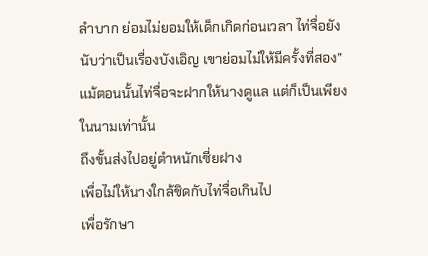ลำบาก ย่อมไม่ยอมให้เด็กเกิดก่อนเวลา ไท่จื่อยังนับว่าเป็นเรื่องบังเอิญ เขาย่อมไม่ให้มีครั้งที่สอง”
แม้ตอนนั้นไท่จื่อจะฝากให้นางดูแล แต่ก็เป็นเพียงในนามเท่านั้น
ถึงขั้นส่งไปอยู่ตำหนักเซี่ยฝาง
เพื่อไม่ให้นางใกล้ชิดกับไท่จื่อเกินไป
เพื่อรักษา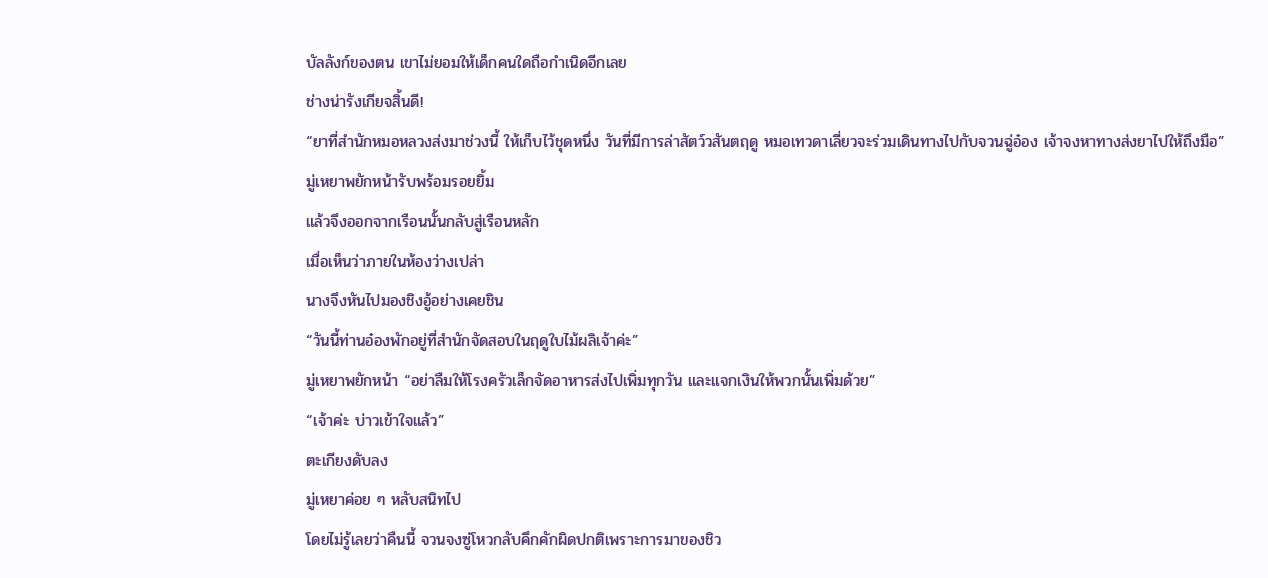บัลลังก์ของตน เขาไม่ยอมให้เด็กคนใดถือกำเนิดอีกเลย
ช่างน่ารังเกียจสิ้นดี!
“ยาที่สำนักหมอหลวงส่งมาช่วงนี้ ให้เก็บไว้ชุดหนึ่ง วันที่มีการล่าสัตว์วสันตฤดู หมอเทวดาเลี่ยวจะร่วมเดินทางไปกับจวนฉู่อ๋อง เจ้าจงหาทางส่งยาไปให้ถึงมือ”
มู่เหยาพยักหน้ารับพร้อมรอยยิ้ม
แล้วจึงออกจากเรือนนั้นกลับสู่เรือนหลัก
เมื่อเห็นว่าภายในห้องว่างเปล่า
นางจึงหันไปมองชิงอู้อย่างเคยชิน
“วันนี้ท่านอ๋องพักอยู่ที่สำนักจัดสอบในฤดูใบไม้ผลิเจ้าค่ะ”
มู่เหยาพยักหน้า “อย่าลืมให้โรงครัวเล็กจัดอาหารส่งไปเพิ่มทุกวัน และแจกเงินให้พวกนั้นเพิ่มด้วย”
“เจ้าค่ะ บ่าวเข้าใจแล้ว”
ตะเกียงดับลง
มู่เหยาค่อย ๆ หลับสนิทไป
โดยไม่รู้เลยว่าคืนนี้ จวนจงซู่โหวกลับคึกคักผิดปกติเพราะการมาของชิว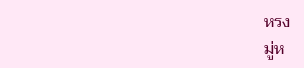หรง
มู่ห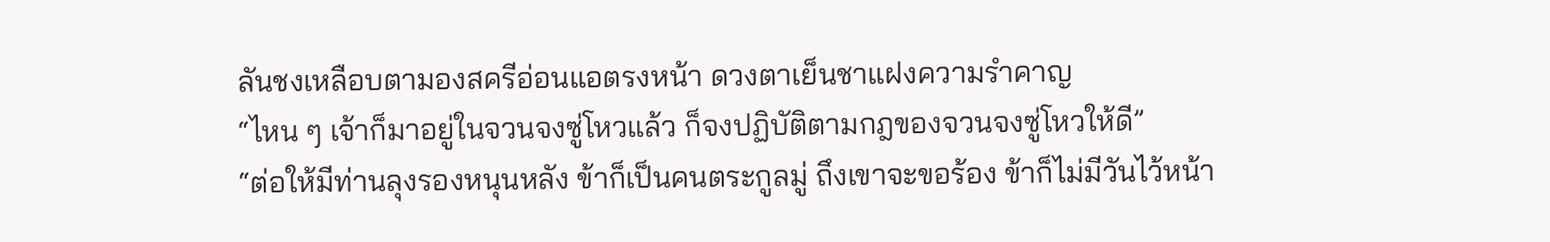ลันชงเหลือบตามองสครีอ่อนแอตรงหน้า ดวงตาเย็นชาแฝงความรำคาญ
“ไหน ๆ เจ้าก็มาอยู่ในจวนจงซู่โหวแล้ว ก็จงปฏิบัติตามกฎของจวนจงซู่โหวให้ดี”
“ต่อให้มีท่านลุงรองหนุนหลัง ข้าก็เป็นคนตระกูลมู่ ถึงเขาจะขอร้อง ข้าก็ไม่มีวันไว้หน้า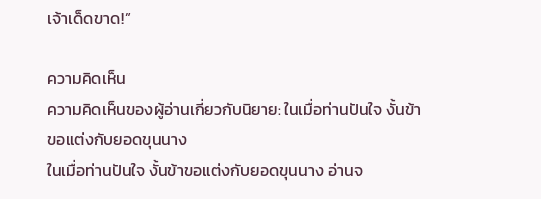เจ้าเด็ดขาด!”

ความคิดเห็น
ความคิดเห็นของผู้อ่านเกี่ยวกับนิยาย: ในเมื่อท่านปันใจ งั้นข้าขอแต่งกับยอดขุนนาง
ในเมื่อท่านปันใจ งั้นข้าขอแต่งกับยอดขุนนาง อ่านจ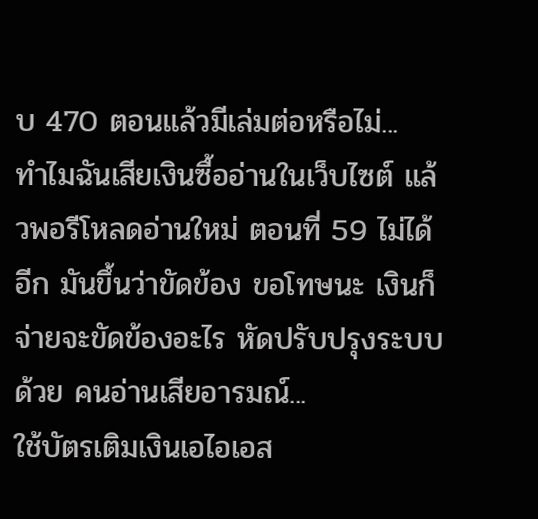บ 470 ตอนแล้วมีเล่มต่อหรือไม่...
ทำไมฉันเสียเงินซื้ออ่านในเว็บไซต์ แล้วพอรีโหลดอ่านใหม่ ตอนที่ 59 ไม่ได้อีก มันขึ้นว่าขัดข้อง ขอโทษนะ เงินก็จ่ายจะขัดข้องอะไร หัดปรับปรุงระบบด้วย คนอ่านเสียอารมณ์...
ใช้บัตรเติมเงินเอไอเอส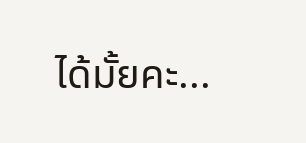ได้มั้ยคะ...